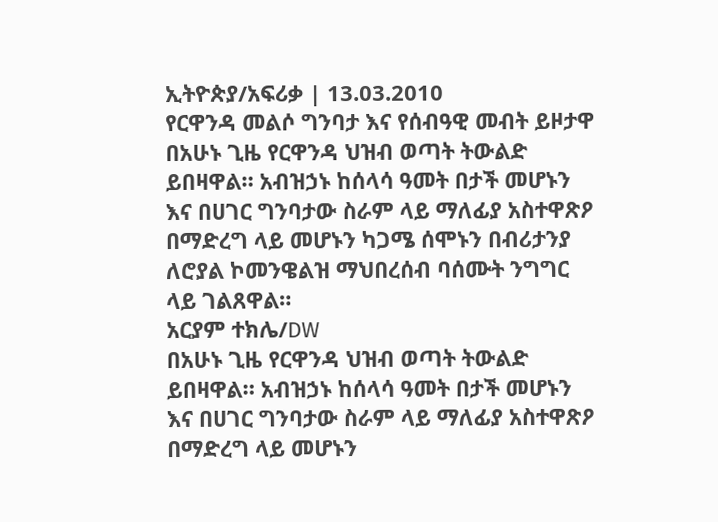ኢትዮጵያ/አፍሪቃ | 13.03.2010
የርዋንዳ መልሶ ግንባታ እና የሰብዓዊ መብት ይዞታዋ
በአሁኑ ጊዜ የርዋንዳ ህዝብ ወጣት ትውልድ ይበዛዋል። አብዝኃኑ ከሰላሳ ዓመት በታች መሆኑን እና በሀገር ግንባታው ስራም ላይ ማለፊያ አስተዋጽዖ በማድረግ ላይ መሆኑን ካጋሜ ሰሞኑን በብሪታንያ ለሮያል ኮመንዌልዝ ማህበረሰብ ባሰሙት ንግግር ላይ ገልጸዋል።
አርያም ተክሌ/DW
በአሁኑ ጊዜ የርዋንዳ ህዝብ ወጣት ትውልድ ይበዛዋል። አብዝኃኑ ከሰላሳ ዓመት በታች መሆኑን እና በሀገር ግንባታው ስራም ላይ ማለፊያ አስተዋጽዖ በማድረግ ላይ መሆኑን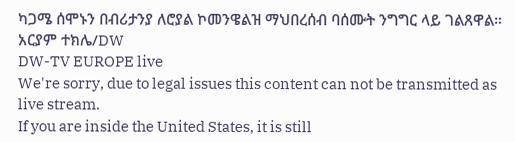ካጋሜ ሰሞኑን በብሪታንያ ለሮያል ኮመንዌልዝ ማህበረሰብ ባሰሙት ንግግር ላይ ገልጸዋል።
አርያም ተክሌ/DW
DW-TV EUROPE live
We're sorry, due to legal issues this content can not be transmitted as live stream.
If you are inside the United States, it is still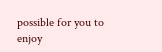possible for you to enjoy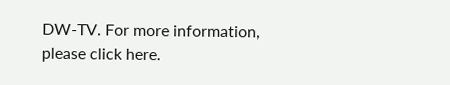DW-TV. For more information, please click here.